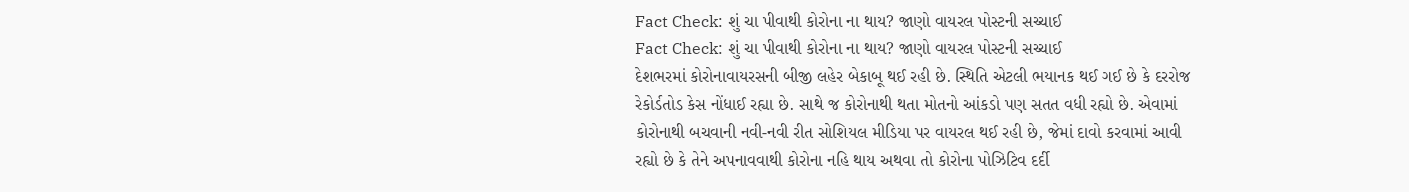Fact Check: શું ચા પીવાથી કોરોના ના થાય? જાણો વાયરલ પોસ્ટની સચ્ચાઈ
Fact Check: શું ચા પીવાથી કોરોના ના થાય? જાણો વાયરલ પોસ્ટની સચ્ચાઈ
દેશભરમાં કોરોનાવાયરસની બીજી લહેર બેકાબૂ થઈ રહી છે. સ્થિતિ એટલી ભયાનક થઈ ગઈ છે કે દરરોજ રેકોર્ડતોડ કેસ નોંધાઈ રહ્યા છે. સાથે જ કોરોનાથી થતા મોતનો આંકડો પણ સતત વધી રહ્યો છે. એવામાં કોરોનાથી બચવાની નવી-નવી રીત સોશિયલ મીડિયા પર વાયરલ થઈ રહી છે, જેમાં દાવો કરવામાં આવી રહ્યો છે કે તેને અપનાવવાથી કોરોના નહિ થાય અથવા તો કોરોના પોઝિટિવ દર્દી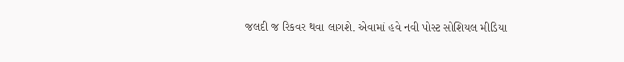જલદી જ રિકવર થવા લાગશે. એવામાં હવે નવી પોસ્ટ સોશિયલ મીડિયા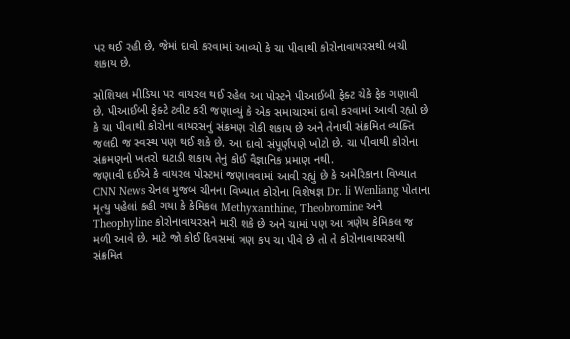પર થઈ રહી છે, જેમાં દાવો કરવામાં આવ્યો કે ચા પીવાથી કોરોનાવાયરસથી બચી શકાય છે.

સોશિયલ મીડિયા પર વાયરલ થઈ રહેલ આ પોસ્ટને પીઆઈબી ફેક્ટ ચેકે ફેક ગણાવી છે. પીઆઈબી ફેક્ટે ટ્વીટ કરી જણાવ્યું કે એક સમાચારમાં દાવો કરવામાં આવી રહ્યો છે કે ચા પીવાથી કોરોના વાયરસનું સંક્રમણ રોકી શકાય છે અને તેનાથી સંક્રમિત વ્યક્તિ જલદી જ સ્વસ્થ પણ થઈ શકે છે. આ દાવો સંપૂર્ણપણે ખોટો છે. ચા પીવાથી કોરોના સંક્રમણનો ખતરો ઘટાડી શકાય તેનું કોઈ વૈજ્ઞાનિક પ્રમાણ નથી.
જણાવી દઈએ કે વાયરલ પોસ્ટમાં જણાવવામાં આવી રહ્યું છે કે અમેરિકાના વિખ્યાત CNN News ચેનલ મુજબ ચીનના વિખ્યાત કોરોના વિશેષજ્ઞ Dr. li Wenliang પોતાના મૃત્યુ પહેલાં કહી ગયા કે કેમિકલ Methyxanthine, Theobromine અને Theophyline કોરોનાવાયરસને મારી શકે છે અને ચામાં પણ આ ત્રણેય કેમિકલ જ મળી આવે છે. માટે જો કોઈ દિવસમાં ત્રણ કપ ચા પીવે છે તો તે કોરોનાવાયરસથી સંક્રમિત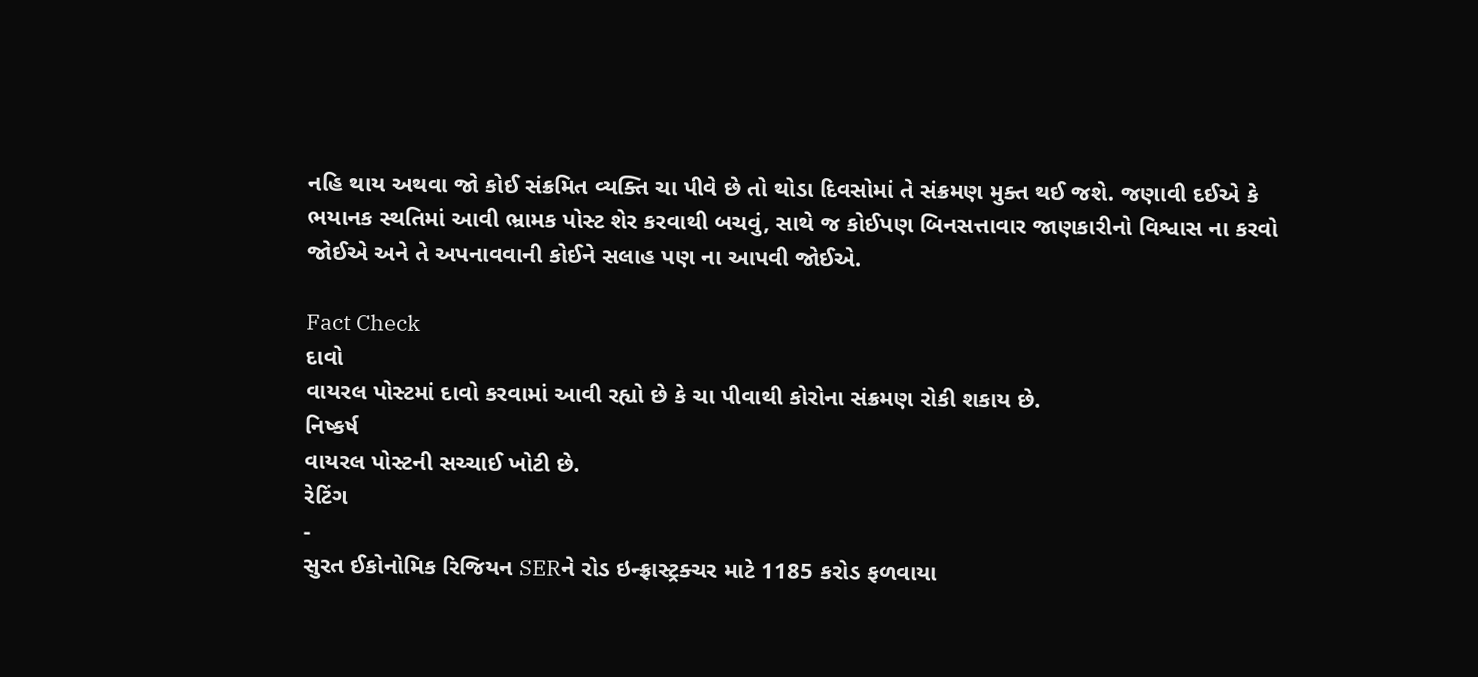નહિ થાય અથવા જો કોઈ સંક્રમિત વ્યક્તિ ચા પીવે છે તો થોડા દિવસોમાં તે સંક્રમણ મુક્ત થઈ જશે. જણાવી દઈએ કે ભયાનક સ્થતિમાં આવી ભ્રામક પોસ્ટ શેર કરવાથી બચવું, સાથે જ કોઈપણ બિનસત્તાવાર જાણકારીનો વિશ્વાસ ના કરવો જોઈએ અને તે અપનાવવાની કોઈને સલાહ પણ ના આપવી જોઈએ.

Fact Check
દાવો
વાયરલ પોસ્ટમાં દાવો કરવામાં આવી રહ્યો છે કે ચા પીવાથી કોરોના સંક્રમણ રોકી શકાય છે.
નિષ્કર્ષ
વાયરલ પોસ્ટની સચ્ચાઈ ખોટી છે.
રેટિંગ
-
સુરત ઈકોનોમિક રિજિયન SERને રોડ ઇન્ફ્રાસ્ટ્રક્ચર માટે 1185 કરોડ ફળવાયા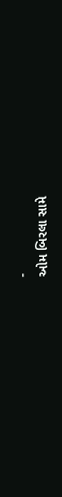-
ઓમ બિરલા સામે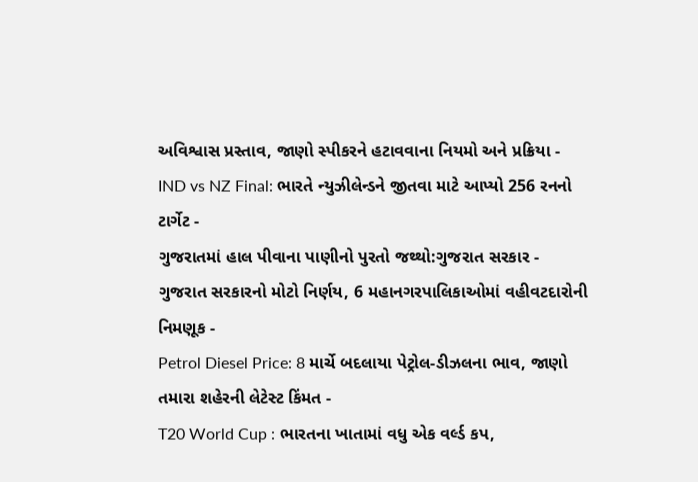અવિશ્વાસ પ્રસ્તાવ, જાણો સ્પીકરને હટાવવાના નિયમો અને પ્રક્રિયા -
IND vs NZ Final: ભારતે ન્યુઝીલેન્ડને જીતવા માટે આપ્યો 256 રનનો ટાર્ગેટ -
ગુજરાતમાં હાલ પીવાના પાણીનો પુરતો જથ્થો:ગુજરાત સરકાર -
ગુજરાત સરકારનો મોટો નિર્ણય, 6 મહાનગરપાલિકાઓમાં વહીવટદારોની નિમણૂક -
Petrol Diesel Price: 8 માર્ચે બદલાયા પેટ્રોલ-ડીઝલના ભાવ, જાણો તમારા શહેરની લેટેસ્ટ કિંમત -
T20 World Cup : ભારતના ખાતામાં વધુ એક વર્લ્ડ કપ,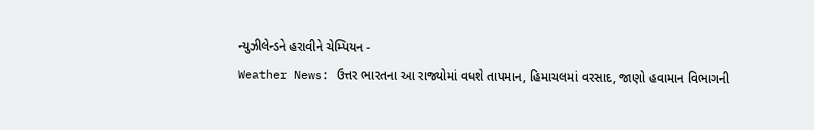ન્યુઝીલેન્ડને હરાવીને ચેમ્પિયન -
Weather News: ઉત્તર ભારતના આ રાજ્યોમાં વધશે તાપમાન, હિમાચલમાં વરસાદ, જાણો હવામાન વિભાગની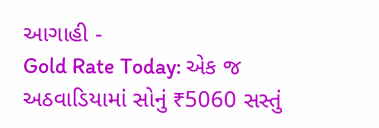આગાહી -
Gold Rate Today: એક જ અઠવાડિયામાં સોનું ₹5060 સસ્તું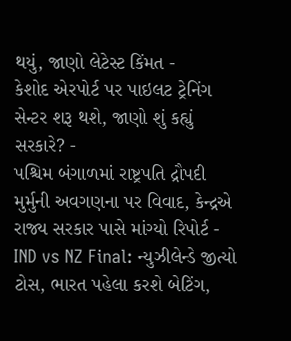થયું, જાણો લેટેસ્ટ કિંમત -
કેશોદ એરપોર્ટ પર પાઇલટ ટ્રેનિંગ સેન્ટર શરૂ થશે, જાણો શું કહ્યું સરકારે? -
પશ્ચિમ બંગાળમાં રાષ્ટ્રપતિ દ્રૌપદી મુર્મુની અવગણના પર વિવાદ, કેન્દ્રએ રાજ્ય સરકાર પાસે માંગ્યો રિપોર્ટ -
IND vs NZ Final: ન્યુઝીલેન્ડે જીત્યો ટોસ, ભારત પહેલા કરશે બેટિંગ,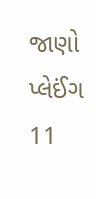જાણો પ્લેઈંગ 11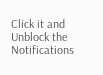Click it and Unblock the Notifications